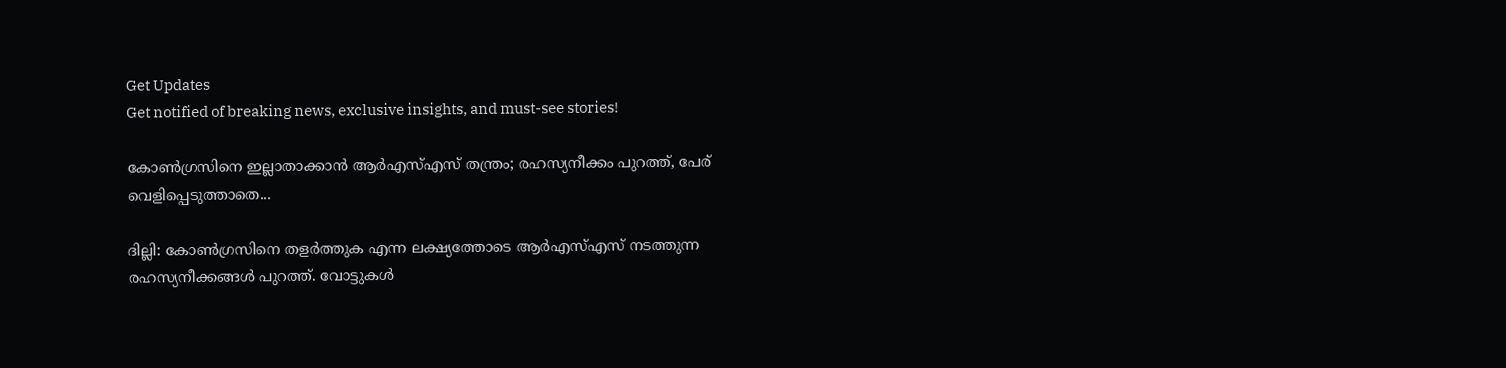Get Updates
Get notified of breaking news, exclusive insights, and must-see stories!

കോണ്‍ഗ്രസിനെ ഇല്ലാതാക്കാന്‍ ആര്‍എസ്എസ് തന്ത്രം; രഹസ്യനീക്കം പുറത്ത്, പേര് വെളിപ്പെടുത്താതെ...

ദില്ലി: കോണ്‍ഗ്രസിനെ തളര്‍ത്തുക എന്ന ലക്ഷ്യത്തോടെ ആര്‍എസ്എസ് നടത്തുന്ന രഹസ്യനീക്കങ്ങള്‍ പുറത്ത്. വോട്ടുകള്‍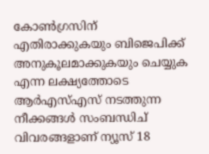കോണ്‍ഗ്രസിന് എതിരാക്കുകയും ബിജെപിക്ക് അനുകൂലമാക്കുകയും ചെയ്യുക എന്ന ലക്ഷ്യത്തോടെ ആര്‍എസ്എസ് നടത്തുന്ന നീക്കങ്ങള്‍ സംബന്ധിച് വിവരങ്ങളാണ് ന്യൂസ് 18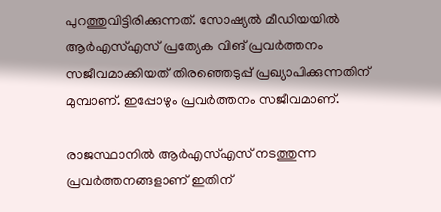പുറത്തുവിട്ടിരിക്കുന്നത്. സോഷ്യല്‍ മീഡിയയില്‍ ആര്‍എസ്എസ് പ്രത്യേക വിങ് പ്രവര്‍ത്തനം സജീവമാക്കിയത് തിരഞ്ഞെടുപ്പ് പ്രഖ്യാപിക്കുന്നതിന് മുമ്പാണ്. ഇപ്പോഴും പ്രവര്‍ത്തനം സജീവമാണ്.

രാജസ്ഥാനില്‍ ആര്‍എസ്എസ് നടത്തുന്ന പ്രവര്‍ത്തനങ്ങളാണ് ഇതിന്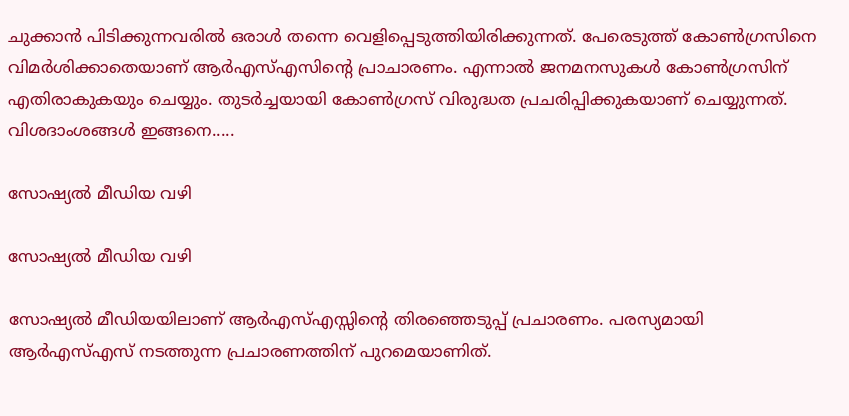ചുക്കാന്‍ പിടിക്കുന്നവരില്‍ ഒരാള്‍ തന്നെ വെളിപ്പെടുത്തിയിരിക്കുന്നത്. പേരെടുത്ത് കോണ്‍ഗ്രസിനെ വിമര്‍ശിക്കാതെയാണ് ആര്‍എസ്എസിന്റെ പ്രാചാരണം. എന്നാല്‍ ജനമനസുകള്‍ കോണ്‍ഗ്രസിന് എതിരാകുകയും ചെയ്യും. തുടര്‍ച്ചയായി കോണ്‍ഗ്രസ് വിരുദ്ധത പ്രചരിപ്പിക്കുകയാണ് ചെയ്യുന്നത്. വിശദാംശങ്ങള്‍ ഇങ്ങനെ.....

സോഷ്യല്‍ മീഡിയ വഴി

സോഷ്യല്‍ മീഡിയ വഴി

സോഷ്യല്‍ മീഡിയയിലാണ് ആര്‍എസ്എസ്സിന്റെ തിരഞ്ഞെടുപ്പ് പ്രചാരണം. പരസ്യമായി ആര്‍എസ്എസ് നടത്തുന്ന പ്രചാരണത്തിന് പുറമെയാണിത്.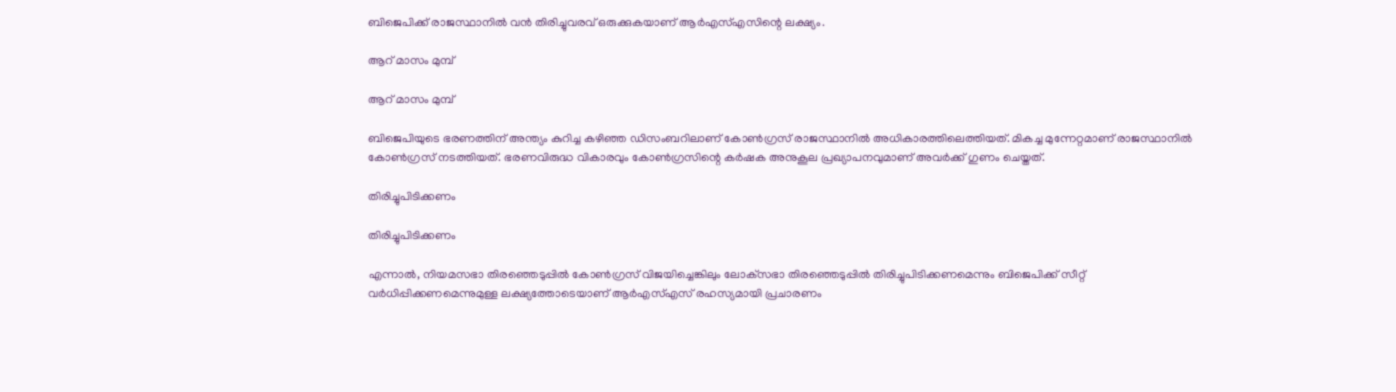ബിജെപിക്ക് രാജസ്ഥാനില്‍ വന്‍ തിരിച്ചുവരവ് ഒരുക്കുകയാണ് ആര്‍എസ്എസിന്റെ ലക്ഷ്യം.

ആറ് മാസം മുമ്പ്

ആറ് മാസം മുമ്പ്

ബിജെപിയുടെ ഭരണത്തിന് അന്ത്യം കുറിച്ച കഴിഞ്ഞ ഡിസംബറിലാണ് കോണ്‍ഗ്രസ് രാജസ്ഥാനില്‍ അധികാരത്തിലെത്തിയത്. മികച്ച മുന്നേറ്റമാണ് രാജസ്ഥാനില്‍ കോണ്‍ഗ്രസ് നടത്തിയത്. ഭരണവിരുദ്ധ വികാരവും കോണ്‍ഗ്രസിന്റെ കര്‍ഷക അനുകൂല പ്രഖ്യാപനവുമാണ് അവര്‍ക്ക് ഗുണം ചെയ്തത്.

തിരിച്ചുപിടിക്കണം

തിരിച്ചുപിടിക്കണം

എന്നാല്‍, നിയമസഭാ തിരഞ്ഞെടുപ്പില്‍ കോണ്‍ഗ്രസ് വിജയിച്ചെങ്കിലും ലോക്‌സഭാ തിരഞ്ഞെടുപ്പില്‍ തിരിച്ചുപിടിക്കണമെന്നും ബിജെപിക്ക് സീറ്റ് വര്‍ധിപ്പിക്കണമെന്നുമുള്ള ലക്ഷ്യത്തോടെയാണ് ആര്‍എസ്എസ് രഹസ്യമായി പ്രചാരണം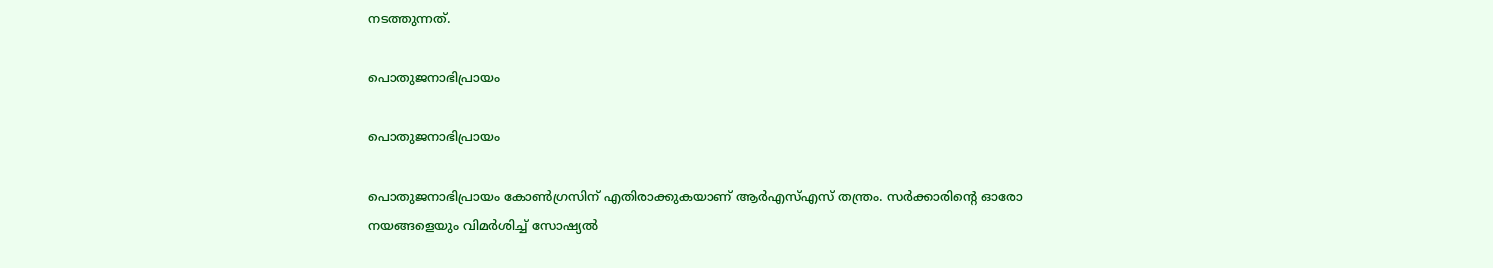നടത്തുന്നത്.

പൊതുജനാഭിപ്രായം

പൊതുജനാഭിപ്രായം

പൊതുജനാഭിപ്രായം കോണ്‍ഗ്രസിന് എതിരാക്കുകയാണ് ആര്‍എസ്എസ് തന്ത്രം. സര്‍ക്കാരിന്റെ ഓരോ നയങ്ങളെയും വിമര്‍ശിച്ച് സോഷ്യല്‍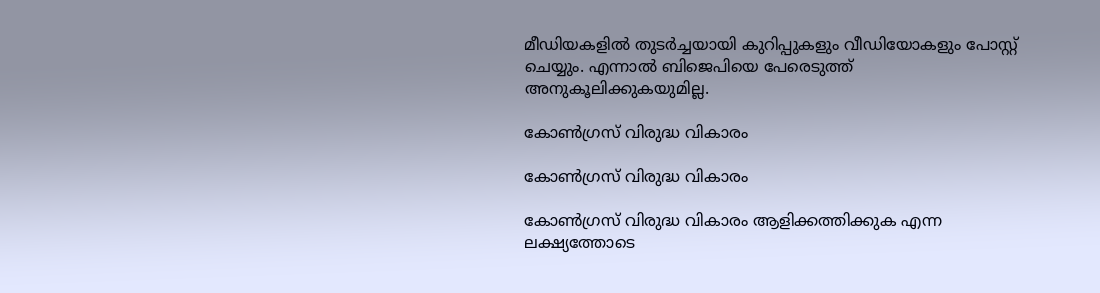മീഡിയകളില്‍ തുടര്‍ച്ചയായി കുറിപ്പുകളും വീഡിയോകളും പോസ്റ്റ് ചെയ്യും. എന്നാല്‍ ബിജെപിയെ പേരെടുത്ത് അനുകൂലിക്കുകയുമില്ല.

കോണ്‍ഗ്രസ് വിരുദ്ധ വികാരം

കോണ്‍ഗ്രസ് വിരുദ്ധ വികാരം

കോണ്‍ഗ്രസ് വിരുദ്ധ വികാരം ആളിക്കത്തിക്കുക എന്ന ലക്ഷ്യത്തോടെ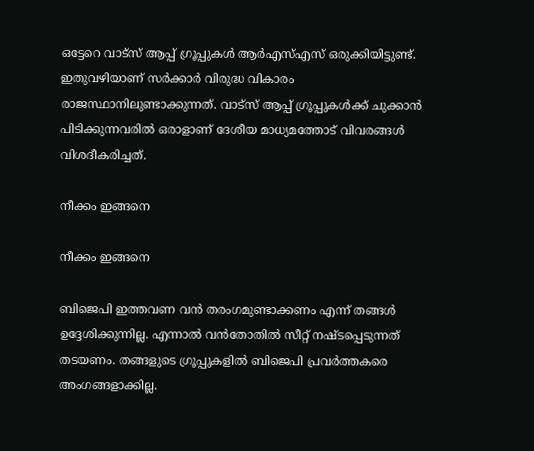ഒട്ടേറെ വാട്‌സ് ആപ്പ് ഗ്രൂപ്പുകള്‍ ആര്‍എസ്എസ് ഒരുക്കിയിട്ടുണ്ട്. ഇതുവഴിയാണ് സര്‍ക്കാര്‍ വിരുദ്ധ വികാരം രാജസ്ഥാനിലുണ്ടാക്കുന്നത്. വാട്‌സ് ആപ്പ് ഗ്രൂപ്പുകള്‍ക്ക് ചുക്കാന്‍ പിടിക്കുന്നവരില്‍ ഒരാളാണ് ദേശീയ മാധ്യമത്തോട് വിവരങ്ങള്‍ വിശദീകരിച്ചത്.

നീക്കം ഇങ്ങനെ

നീക്കം ഇങ്ങനെ

ബിജെപി ഇത്തവണ വന്‍ തരംഗമുണ്ടാക്കണം എന്ന് തങ്ങള്‍ ഉദ്ദേശിക്കുന്നില്ല. എന്നാല്‍ വന്‍തോതില്‍ സീറ്റ് നഷ്ടപ്പെടുന്നത് തടയണം. തങ്ങളുടെ ഗ്രൂപ്പുകളില്‍ ബിജെപി പ്രവര്‍ത്തകരെ അംഗങ്ങളാക്കില്ല.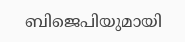ബിജെപിയുമായി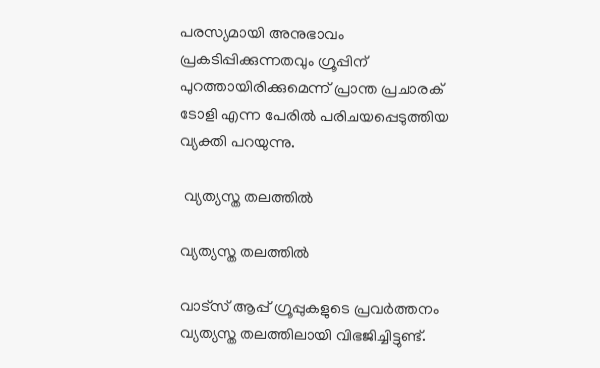പരസ്യമായി അനുഭാവം പ്രകടിപ്പിക്കുന്നതവും ഗ്രൂപ്പിന് പുറത്തായിരിക്കുമെന്ന് പ്രാന്ത പ്രചാരക് ടോളി എന്ന പേരില്‍ പരിചയപ്പെടുത്തിയ വ്യക്തി പറയുന്നു.

 വ്യത്യസ്ത തലത്തില്‍

വ്യത്യസ്ത തലത്തില്‍

വാട്‌സ് ആപ്പ് ഗ്രൂപ്പുകളുടെ പ്രവര്‍ത്തനം വ്യത്യസ്ത തലത്തിലായി വിഭജിച്ചിട്ടുണ്ട്.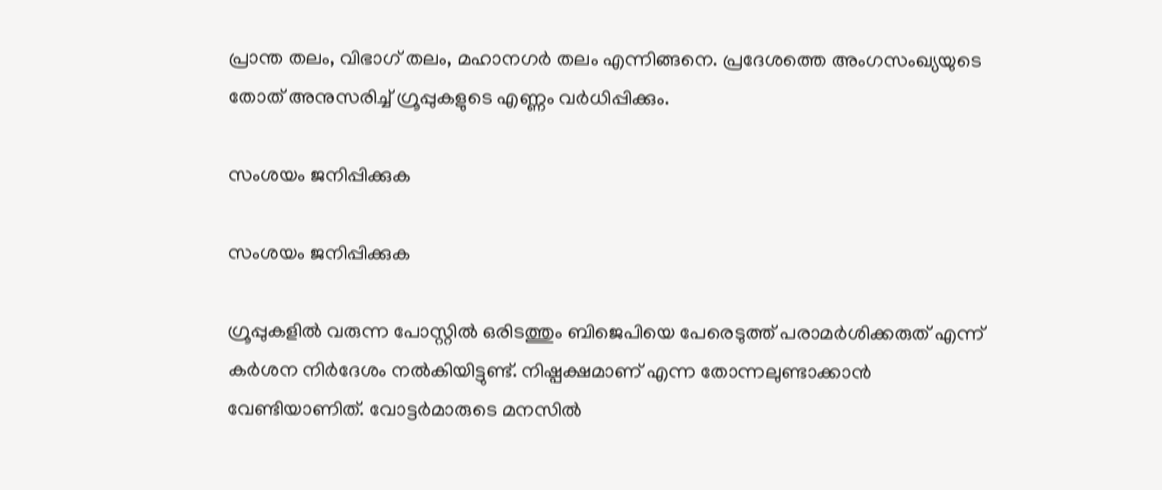പ്രാന്ത തലം, വിഭാഗ് തലം, മഹാനഗര്‍ തലം എന്നിങ്ങനെ. പ്രദേശത്തെ അംഗസംഖ്യയുടെ തോത് അനുസരിച്ച് ഗ്രൂപ്പുകളുടെ എണ്ണം വര്‍ധിപ്പിക്കും.

സംശയം ജനിപ്പിക്കുക

സംശയം ജനിപ്പിക്കുക

ഗ്രൂപ്പുകളില്‍ വരുന്ന പോസ്റ്റില്‍ ഒരിടത്തും ബിജെപിയെ പേരെടുത്ത് പരാമര്‍ശിക്കരുത് എന്ന് കര്‍ശന നിര്‍ദേശം നല്‍കിയിട്ടുണ്ട്. നിഷ്പക്ഷമാണ് എന്ന തോന്നലുണ്ടാക്കാന്‍ വേണ്ടിയാണിത്. വോട്ടര്‍മാരുടെ മനസില്‍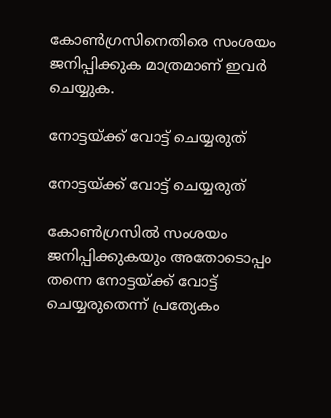കോണ്‍ഗ്രസിനെതിരെ സംശയം ജനിപ്പിക്കുക മാത്രമാണ് ഇവര്‍ ചെയ്യുക.

നോട്ടയ്ക്ക് വോട്ട് ചെയ്യരുത്

നോട്ടയ്ക്ക് വോട്ട് ചെയ്യരുത്

കോണ്‍ഗ്രസില്‍ സംശയം ജനിപ്പിക്കുകയും അതോടൊപ്പം തന്നെ നോട്ടയ്ക്ക് വോട്ട് ചെയ്യരുതെന്ന് പ്രത്യേകം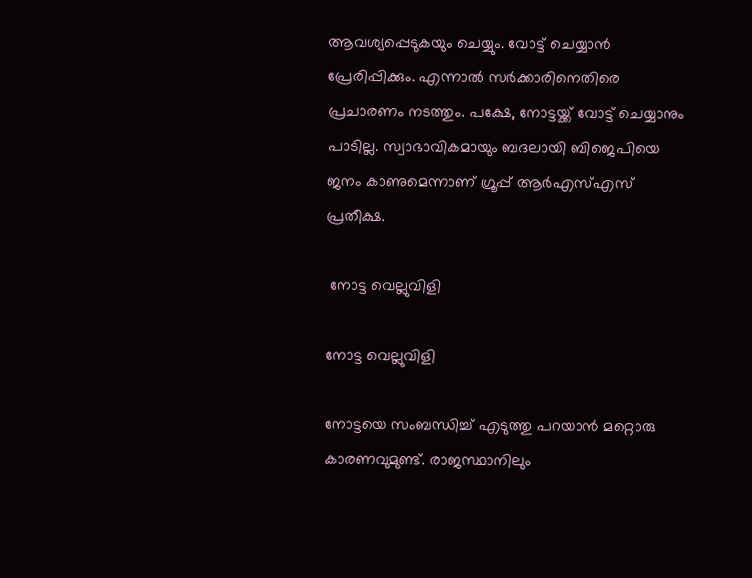ആവശ്യപ്പെടുകയും ചെയ്യും. വോട്ട് ചെയ്യാന്‍ പ്രേരിപ്പിക്കും. എന്നാല്‍ സര്‍ക്കാരിനെതിരെ പ്രചാരണം നടത്തും. പക്ഷേ, നോട്ടയ്ക്ക് വോട്ട് ചെയ്യാനും പാടില്ല. സ്വാഭാവികമായും ബദലായി ബിജെപിയെ ജനം കാണുമെന്നാണ് ഗ്രൂപ്പ് ആര്‍എസ്എസ് പ്രതീക്ഷ.

 നോട്ട വെല്ലുവിളി

നോട്ട വെല്ലുവിളി

നോട്ടയെ സംബന്ധിച്ച് എടുത്തു പറയാന്‍ മറ്റൊരു കാരണവുമുണ്ട്. രാജസ്ഥാനിലും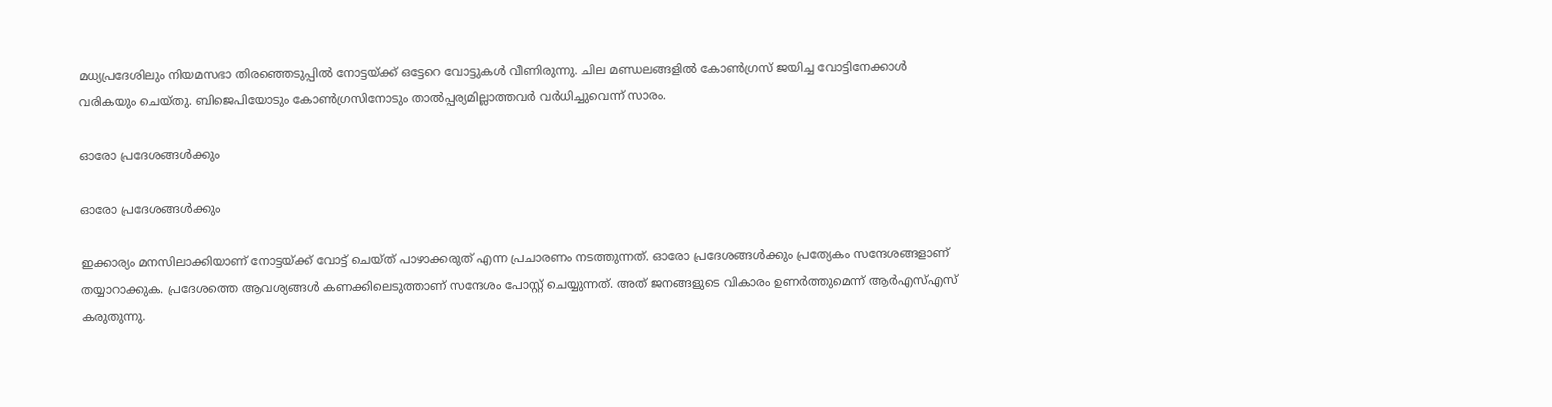മധ്യപ്രദേശിലും നിയമസഭാ തിരഞ്ഞെടുപ്പില്‍ നോട്ടയ്ക്ക് ഒട്ടേറെ വോട്ടുകള്‍ വീണിരുന്നു. ചില മണ്ഡലങ്ങളില്‍ കോണ്‍ഗ്രസ് ജയിച്ച വോട്ടിനേക്കാള്‍ വരികയും ചെയ്തു. ബിജെപിയോടും കോണ്‍ഗ്രസിനോടും താല്‍പ്പര്യമില്ലാത്തവര്‍ വര്‍ധിച്ചുവെന്ന് സാരം.

ഓരോ പ്രദേശങ്ങള്‍ക്കും

ഓരോ പ്രദേശങ്ങള്‍ക്കും

ഇക്കാര്യം മനസിലാക്കിയാണ് നോട്ടയ്ക്ക് വോട്ട് ചെയ്ത് പാഴാക്കരുത് എന്ന പ്രചാരണം നടത്തുന്നത്. ഓരോ പ്രദേശങ്ങള്‍ക്കും പ്രത്യേകം സന്ദേശങ്ങളാണ് തയ്യാറാക്കുക. പ്രദേശത്തെ ആവശ്യങ്ങള്‍ കണക്കിലെടുത്താണ് സന്ദേശം പോസ്റ്റ് ചെയ്യുന്നത്. അത് ജനങ്ങളുടെ വികാരം ഉണര്‍ത്തുമെന്ന് ആര്‍എസ്എസ് കരുതുന്നു.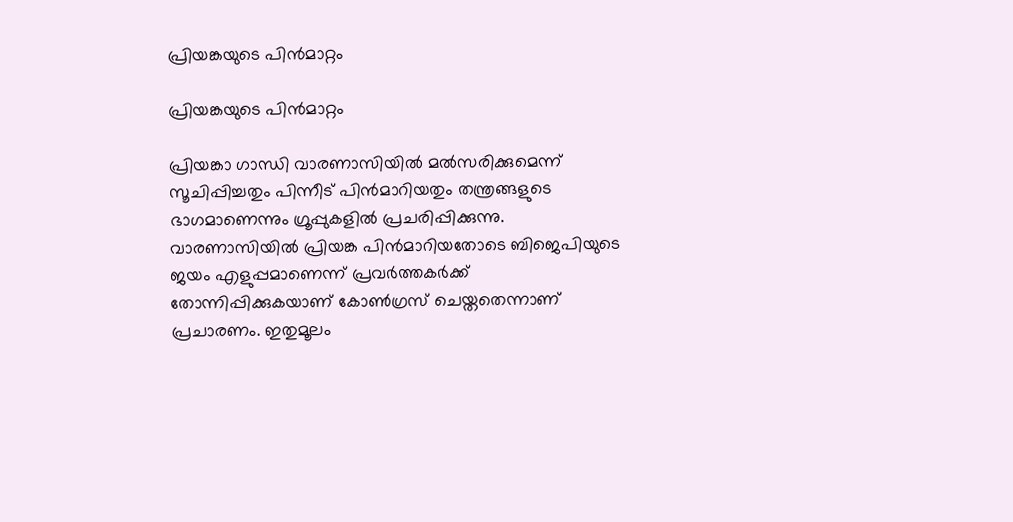പ്രിയങ്കയുടെ പിന്‍മാറ്റം

പ്രിയങ്കയുടെ പിന്‍മാറ്റം

പ്രിയങ്കാ ഗാന്ധി വാരണാസിയില്‍ മല്‍സരിക്കുമെന്ന് സൂചിപ്പിച്ചതും പിന്നീട് പിന്‍മാറിയതും തന്ത്രങ്ങളുടെ ഭാഗമാണെന്നും ഗ്രൂപ്പുകളില്‍ പ്രചരിപ്പിക്കുന്നു. വാരണാസിയില്‍ പ്രിയങ്ക പിന്‍മാറിയതോടെ ബിജെപിയുടെ ജയം എളുപ്പമാണെന്ന് പ്രവര്‍ത്തകര്‍ക്ക് തോന്നിപ്പിക്കുകയാണ് കോണ്‍ഗ്രസ് ചെയ്തതെന്നാണ് പ്രചാരണം. ഇതുമൂലം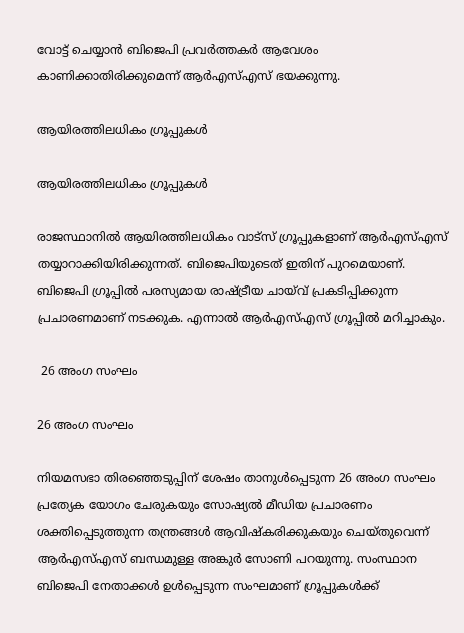വോട്ട് ചെയ്യാന്‍ ബിജെപി പ്രവര്‍ത്തകര്‍ ആവേശം കാണിക്കാതിരിക്കുമെന്ന് ആര്‍എസ്എസ് ഭയക്കുന്നു.

ആയിരത്തിലധികം ഗ്രൂപ്പുകള്‍

ആയിരത്തിലധികം ഗ്രൂപ്പുകള്‍

രാജസ്ഥാനില്‍ ആയിരത്തിലധികം വാട്‌സ് ഗ്രൂപ്പുകളാണ് ആര്‍എസ്എസ് തയ്യാറാക്കിയിരിക്കുന്നത്. ബിജെപിയുടെത് ഇതിന് പുറമെയാണ്. ബിജെപി ഗ്രൂപ്പില്‍ പരസ്യമായ രാഷ്ട്രീയ ചായ്‌വ് പ്രകടിപ്പിക്കുന്ന പ്രചാരണമാണ് നടക്കുക. എന്നാല്‍ ആര്‍എസ്എസ് ഗ്രൂപ്പില്‍ മറിച്ചാകും.

 26 അംഗ സംഘം

26 അംഗ സംഘം

നിയമസഭാ തിരഞ്ഞെടുപ്പിന് ശേഷം താനുള്‍പ്പെടുന്ന 26 അംഗ സംഘം പ്രത്യേക യോഗം ചേരുകയും സോഷ്യല്‍ മീഡിയ പ്രചാരണം ശക്തിപ്പെടുത്തുന്ന തന്ത്രങ്ങള്‍ ആവിഷ്‌കരിക്കുകയും ചെയ്തുവെന്ന് ആര്‍എസ്എസ് ബന്ധമുള്ള അങ്കുര്‍ സോണി പറയുന്നു. സംസ്ഥാന ബിജെപി നേതാക്കള്‍ ഉള്‍പ്പെടുന്ന സംഘമാണ് ഗ്രൂപ്പുകള്‍ക്ക്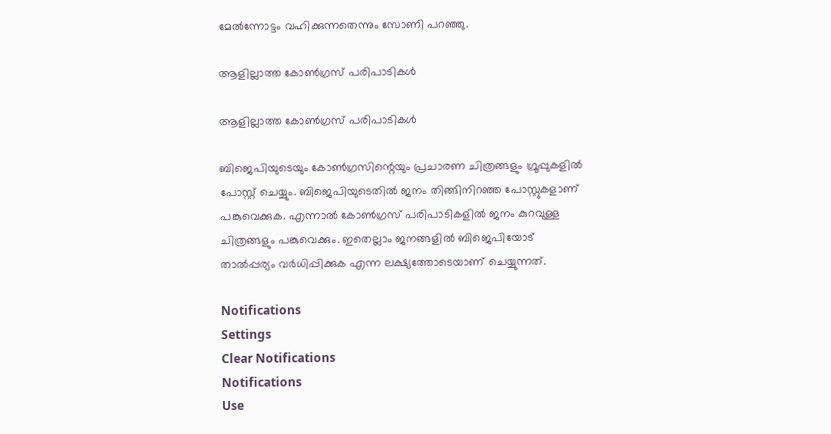മേല്‍ന്നോട്ടം വഹിക്കുന്നതെന്നും സോണി പറഞ്ഞു.

ആളില്ലാത്ത കോണ്‍ഗ്രസ് പരിപാടികള്‍

ആളില്ലാത്ത കോണ്‍ഗ്രസ് പരിപാടികള്‍

ബിജെപിയുടെയും കോണ്‍ഗ്രസിന്റെയും പ്രചാരണ ചിത്രങ്ങളും ഗ്രൂപ്പുകളില്‍ പോസ്റ്റ് ചെയ്യും. ബിജെപിയുടെതില്‍ ജനം തിങ്ങിനിറഞ്ഞ പോസ്റ്റുകളാണ് പങ്കുവെക്കുക. എന്നാല്‍ കോണ്‍ഗ്രസ് പരിപാടികളില്‍ ജനം കുറവുള്ള ചിത്രങ്ങളും പങ്കുവെക്കും. ഇതെല്ലാം ജനങ്ങളില്‍ ബിജെപിയോട് താല്‍പ്പര്യം വര്‍ധിപ്പിക്കുക എന്ന ലക്ഷ്യത്തോടെയാണ് ചെയ്യുന്നത്.

Notifications
Settings
Clear Notifications
Notifications
Use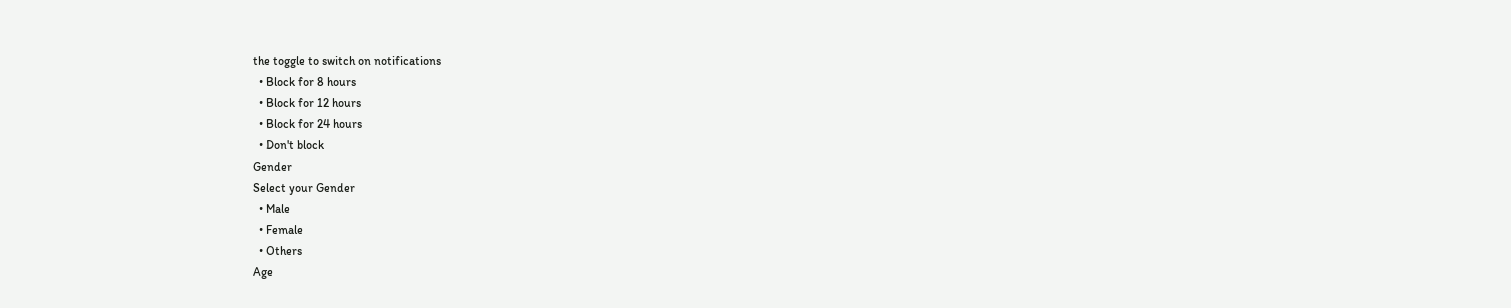the toggle to switch on notifications
  • Block for 8 hours
  • Block for 12 hours
  • Block for 24 hours
  • Don't block
Gender
Select your Gender
  • Male
  • Female
  • Others
Age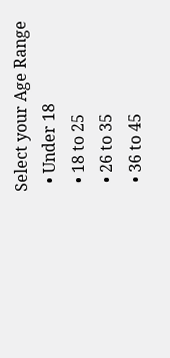Select your Age Range
  • Under 18
  • 18 to 25
  • 26 to 35
  • 36 to 45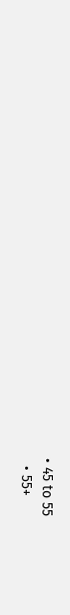• 45 to 55
  • 55+